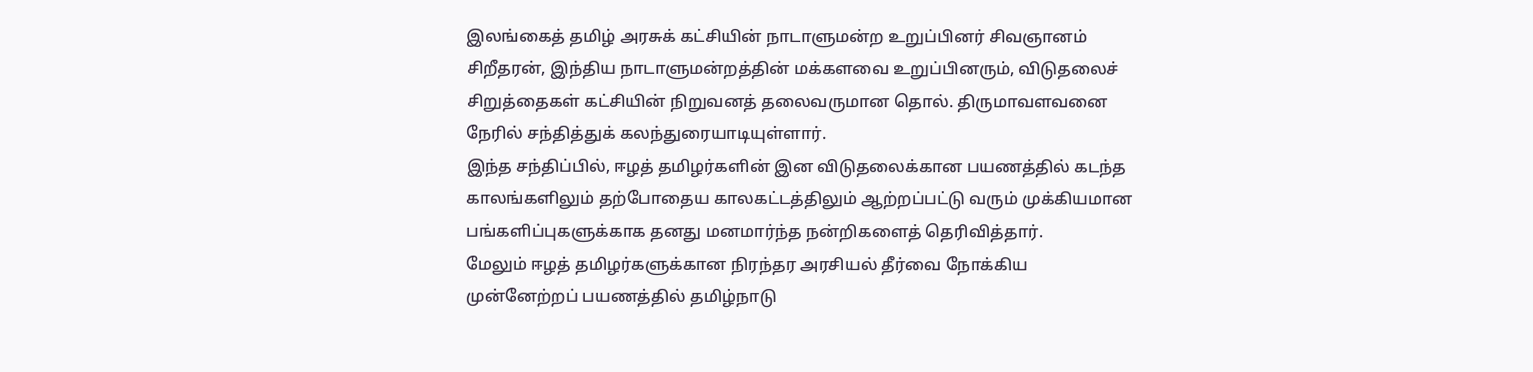இலங்கைத் தமிழ் அரசுக் கட்சியின் நாடாளுமன்ற உறுப்பினர் சிவஞானம் சிறீதரன், இந்திய நாடாளுமன்றத்தின் மக்களவை உறுப்பினரும், விடுதலைச் சிறுத்தைகள் கட்சியின் நிறுவனத் தலைவருமான தொல். திருமாவளவனை நேரில் சந்தித்துக் கலந்துரையாடியுள்ளார்.
இந்த சந்திப்பில், ஈழத் தமிழர்களின் இன விடுதலைக்கான பயணத்தில் கடந்த காலங்களிலும் தற்போதைய காலகட்டத்திலும் ஆற்றப்பட்டு வரும் முக்கியமான பங்களிப்புகளுக்காக தனது மனமார்ந்த நன்றிகளைத் தெரிவித்தார்.
மேலும் ஈழத் தமிழர்களுக்கான நிரந்தர அரசியல் தீர்வை நோக்கிய முன்னேற்றப் பயணத்தில் தமிழ்நாடு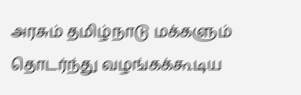அரசும் தமிழ்நாடு மக்களும் தொடர்ந்து வழங்கக்கூடிய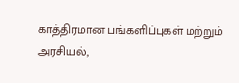காத்திரமான பங்களிப்புகள் மற்றும் அரசியல்,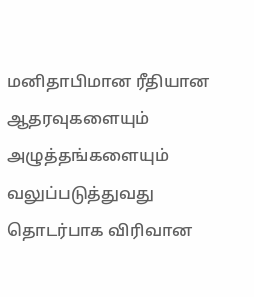மனிதாபிமான ரீதியான ஆதரவுகளையும் அழுத்தங்களையும் வலுப்படுத்துவது தொடர்பாக விரிவான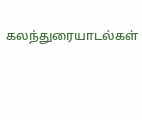கலந்துரையாடல்கள்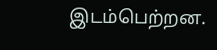இடம்பெற்றன.